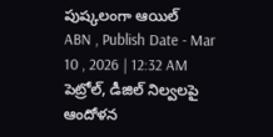పుష్కలంగా ఆయిల్
ABN , Publish Date - Mar 10 , 2026 | 12:32 AM
పెట్రోల్, డీజిల్ నిల్వలపై ఆందోళన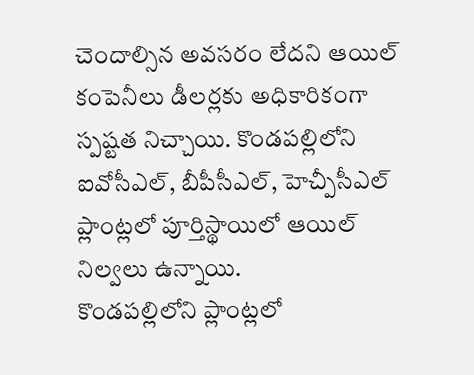చెందాల్సిన అవసరం లేదని ఆయిల్ కంపెనీలు డీలర్లకు అధికారికంగా స్పష్టత నిచ్చాయి. కొండపల్లిలోని ఐవోసీఎల్, బీపీసీఎల్, హెచ్పీసీఎల్ ప్లాంట్లలో పూర్తిస్థాయిలో ఆయిల్ నిల్వలు ఉన్నాయి.
కొండపల్లిలోని ప్లాంట్లలో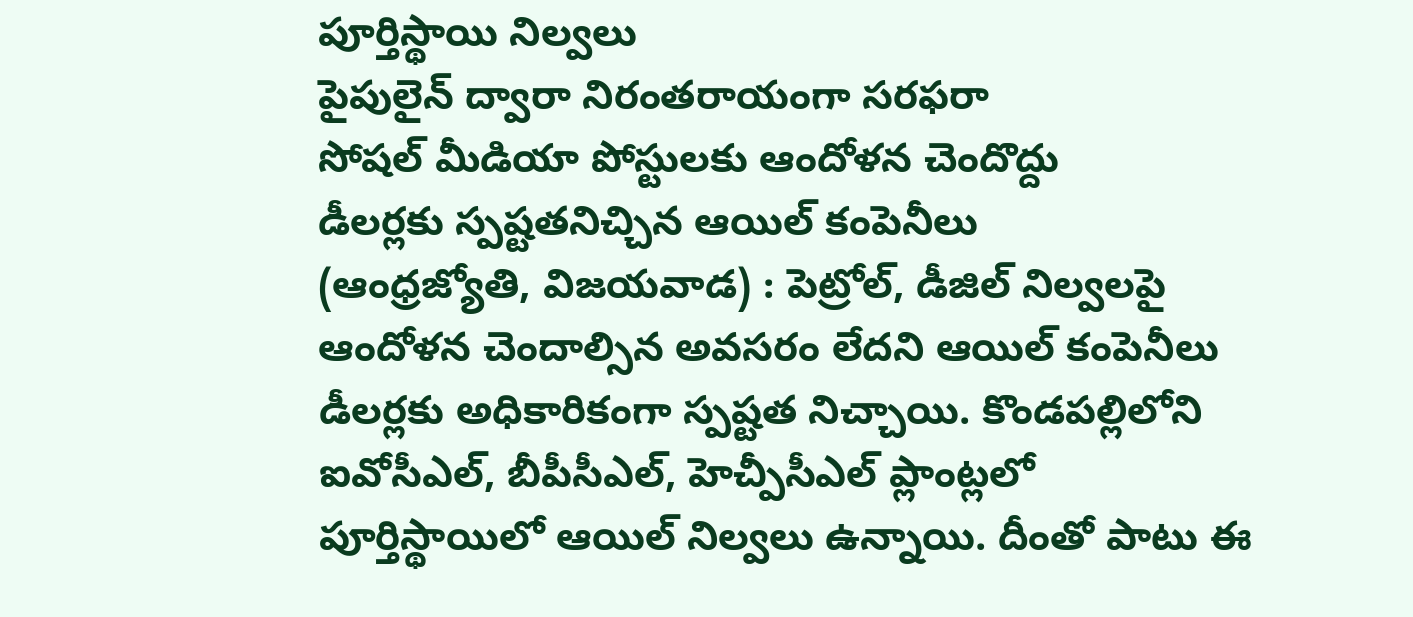పూర్తిస్థాయి నిల్వలు
పైపులైన్ ద్వారా నిరంతరాయంగా సరఫరా
సోషల్ మీడియా పోస్టులకు ఆందోళన చెందొద్దు
డీలర్లకు స్పష్టతనిచ్చిన ఆయిల్ కంపెనీలు
(ఆంధ్రజ్యోతి, విజయవాడ) : పెట్రోల్, డీజిల్ నిల్వలపై ఆందోళన చెందాల్సిన అవసరం లేదని ఆయిల్ కంపెనీలు డీలర్లకు అధికారికంగా స్పష్టత నిచ్చాయి. కొండపల్లిలోని ఐవోసీఎల్, బీపీసీఎల్, హెచ్పీసీఎల్ ప్లాంట్లలో పూర్తిస్థాయిలో ఆయిల్ నిల్వలు ఉన్నాయి. దీంతో పాటు ఈ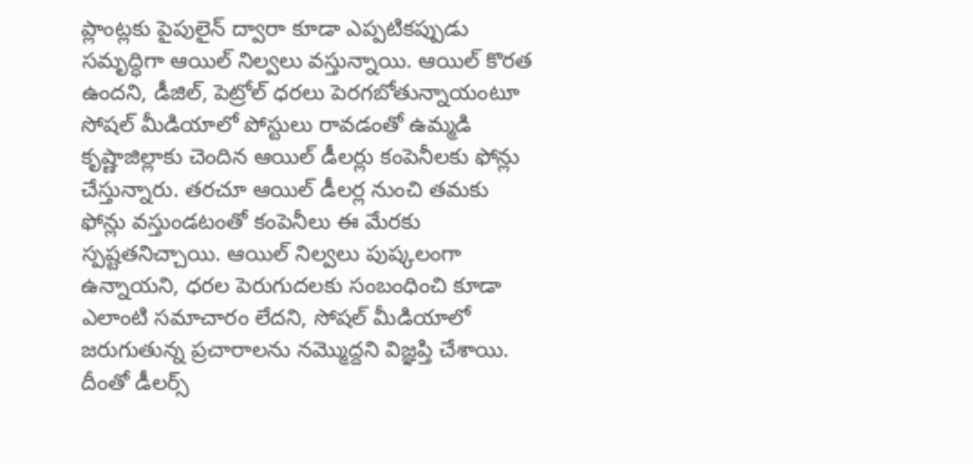ప్లాంట్లకు పైపులైన్ ద్వారా కూడా ఎప్పటికప్పుడు సమృద్ధిగా ఆయిల్ నిల్వలు వస్తున్నాయి. ఆయిల్ కొరత ఉందని, డీజిల్, పెట్రోల్ ధరలు పెరగబోతున్నాయంటూ సోషల్ మీడియాలో పోస్టులు రావడంతో ఉమ్మడి కృష్ణాజిల్లాకు చెందిన ఆయిల్ డీలర్లు కంపెనీలకు ఫోన్లు చేస్తున్నారు. తరచూ ఆయిల్ డీలర్ల నుంచి తమకు ఫోన్లు వస్తుండటంతో కంపెనీలు ఈ మేరకు స్పష్టతనిచ్చాయి. ఆయిల్ నిల్వలు పుష్కలంగా ఉన్నాయని, ధరల పెరుగుదలకు సంబంధించి కూడా ఎలాంటి సమాచారం లేదని, సోషల్ మీడియాలో జరుగుతున్న ప్రచారాలను నమ్మొద్దని విజ్ఞప్తి చేశాయి. దీంతో డీలర్స్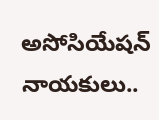అసోసియేషన్ నాయకులు..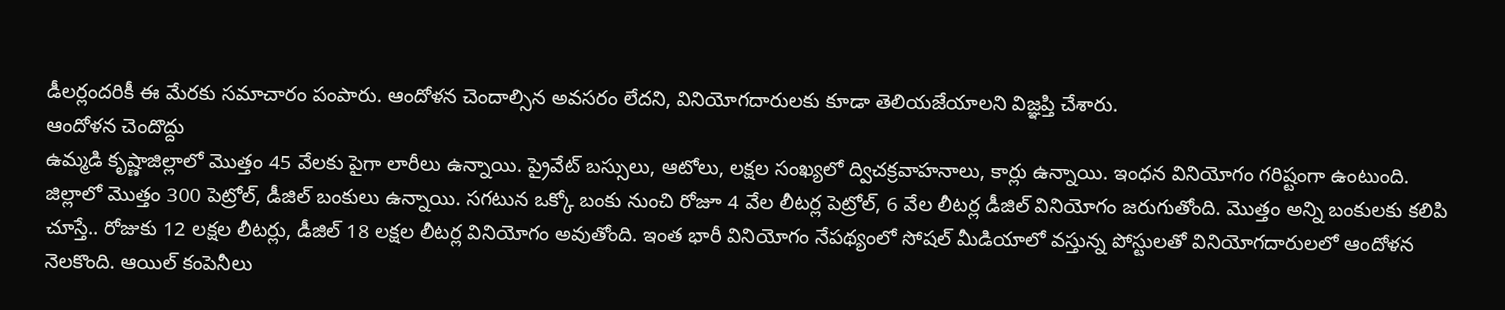డీలర్లందరికీ ఈ మేరకు సమాచారం పంపారు. ఆందోళన చెందాల్సిన అవసరం లేదని, వినియోగదారులకు కూడా తెలియజేయాలని విజ్ఞప్తి చేశారు.
ఆందోళన చెందొద్దు
ఉమ్మడి కృష్ణాజిల్లాలో మొత్తం 45 వేలకు పైగా లారీలు ఉన్నాయి. ప్రైవేట్ బస్సులు, ఆటోలు, లక్షల సంఖ్యలో ద్విచక్రవాహనాలు, కార్లు ఉన్నాయి. ఇంధన వినియోగం గరిష్టంగా ఉంటుంది. జిల్లాలో మొత్తం 300 పెట్రోల్, డీజిల్ బంకులు ఉన్నాయి. సగటున ఒక్కో బంకు నుంచి రోజూ 4 వేల లీటర్ల పెట్రోల్, 6 వేల లీటర్ల డీజిల్ వినియోగం జరుగుతోంది. మొత్తం అన్ని బంకులకు కలిపి చూస్తే.. రోజుకు 12 లక్షల లీటర్లు, డీజిల్ 18 లక్షల లీటర్ల వినియోగం అవుతోంది. ఇంత భారీ వినియోగం నేపథ్యంలో సోషల్ మీడియాలో వస్తున్న పోస్టులతో వినియోగదారులలో ఆందోళన నెలకొంది. ఆయిల్ కంపెనీలు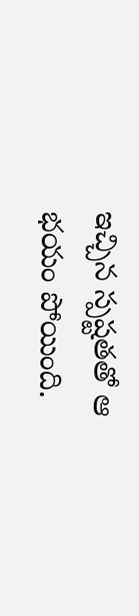ఇచ్చిన స్పష్టతతో ఆ భయం పోయింది.